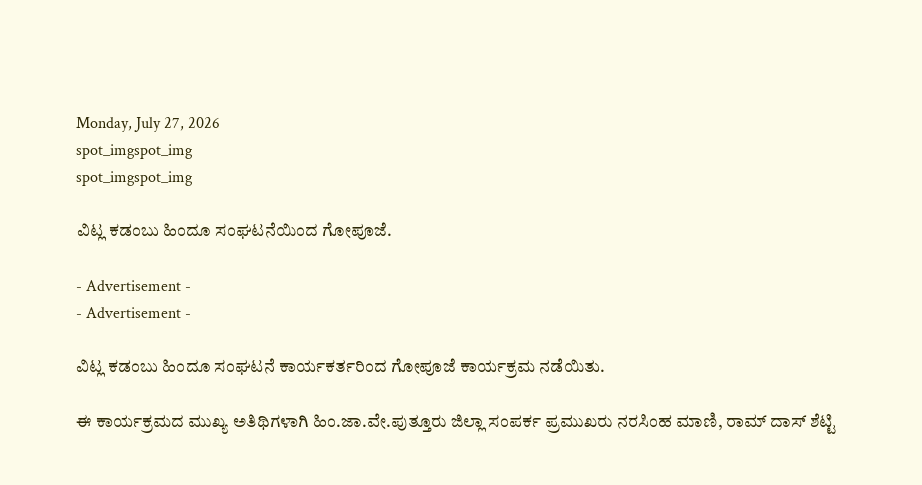Monday, July 27, 2026
spot_imgspot_img
spot_imgspot_img

ವಿಟ್ಲ ಕಡಂಬು ಹಿಂದೂ ಸಂಘಟನೆಯಿಂದ ಗೋಪೂಜೆ.

- Advertisement -
- Advertisement -

ವಿಟ್ಲ ಕಡಂಬು ಹಿಂದೂ ಸಂಘಟನೆ ಕಾರ್ಯಕರ್ತರಿಂದ ಗೋಪೂಜೆ ಕಾರ್ಯಕ್ರಮ ನಡೆಯಿತು.

ಈ ಕಾರ್ಯಕ್ರಮದ ಮುಖ್ಯ ಅತಿಥಿಗಳಾಗಿ ಹಿಂ.ಜಾ.ವೇ.ಪುತ್ತೂರು ಜಿಲ್ಲಾ ಸಂಪರ್ಕ ಪ್ರಮುಖರು ನರಸಿಂಹ ಮಾಣಿ, ರಾಮ್ ದಾಸ್ ಶೆಟ್ಟಿ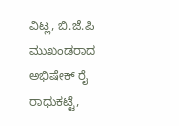ವಿಟ್ಲ, ಬಿ.ಜೆ.ಪಿ ಮುಖಂಡರಾದ ಅಭಿಷೇಕ್ ರೈ ರಾಧುಕಟ್ಟೆ,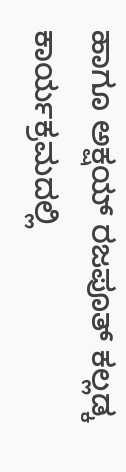ಹಾಗೂ ಅಕ್ಷಯ್ ರಜಪೂತ್ ಕಲ್ಲಡ್ಕ ಕಾರ್ಯಕ್ರಮದಲ್ಲಿ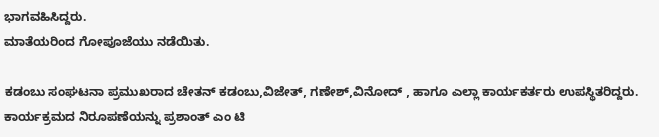ಭಾಗವಹಿಸಿದ್ದರು.
ಮಾತೆಯರಿಂದ ಗೋಪೂಜೆಯು ನಡೆಯಿತು.

ಕಡಂಬು ಸಂಘಟನಾ ಪ್ರಮುಖರಾದ ಚೇತನ್ ಕಡಂಬು,ವಿಜೇತ್, ಗಣೇಶ್,ವಿನೋದ್ , ಹಾಗೂ ಎಲ್ಲಾ ಕಾರ್ಯಕರ್ತರು ಉಪಸ್ಥಿತರಿದ್ದರು.
ಕಾರ್ಯಕ್ರಮದ ನಿರೂಪಣೆಯನ್ನು ಪ್ರಶಾಂತ್ ಎಂ ಟಿ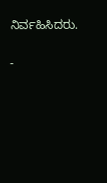ನಿರ್ವಹಿಸಿದರು.

-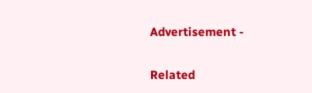Advertisement -

Related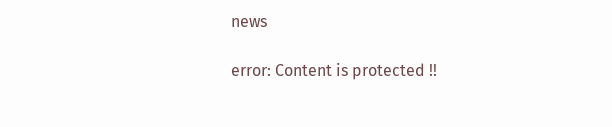news

error: Content is protected !!